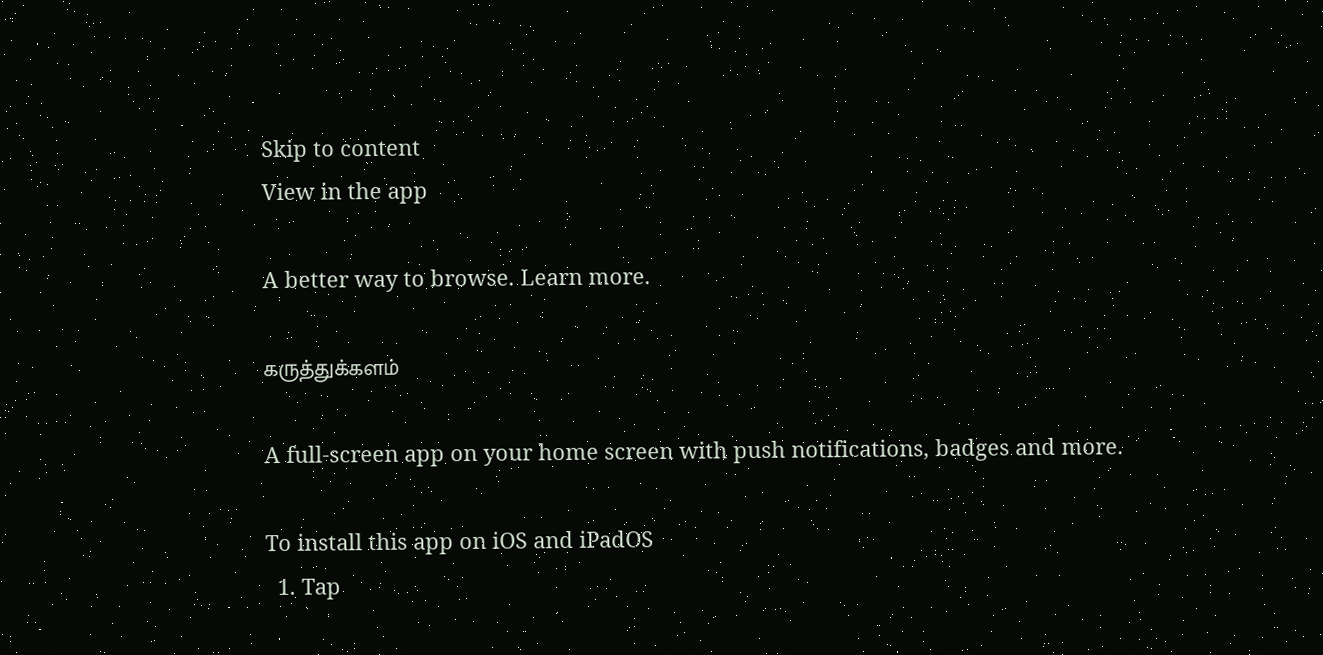Skip to content
View in the app

A better way to browse. Learn more.

கருத்துக்களம்

A full-screen app on your home screen with push notifications, badges and more.

To install this app on iOS and iPadOS
  1. Tap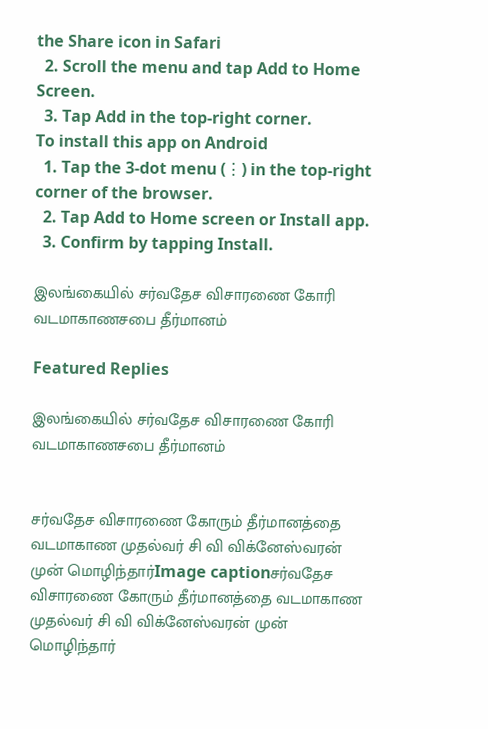the Share icon in Safari
  2. Scroll the menu and tap Add to Home Screen.
  3. Tap Add in the top-right corner.
To install this app on Android
  1. Tap the 3-dot menu (⋮) in the top-right corner of the browser.
  2. Tap Add to Home screen or Install app.
  3. Confirm by tapping Install.

இலங்கையில் சர்வதேச விசாரணை கோரி வடமாகாணசபை தீர்மானம்

Featured Replies

இலங்கையில் சர்வதேச விசாரணை கோரி வடமாகாணசபை தீர்மானம்


சர்வதேச விசாரணை கோரும் தீர்மானத்தை வடமாகாண முதல்வர் சி வி விக்னேஸ்வரன் முன் மொழிந்தார்Image captionசர்வதேச விசாரணை கோரும் தீர்மானத்தை வடமாகாண முதல்வர் சி வி விக்னேஸ்வரன் முன் மொழிந்தார்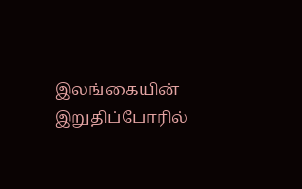இலங்கையின் இறுதிப்போரில்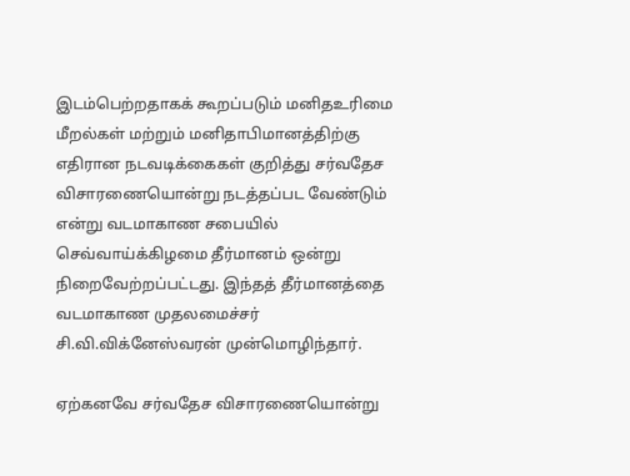இடம்பெற்றதாகக் கூறப்படும் மனிதஉரிமை மீறல்கள் மற்றும் மனிதாபிமானத்திற்கு எதிரான நடவடிக்கைகள் குறித்து சர்வதேச விசாரணையொன்று நடத்தப்பட வேண்டும் என்று வடமாகாண சபையில் செவ்வாய்க்கிழமை தீர்மானம் ஒன்று நிறைவேற்றப்பட்டது. இந்தத் தீர்மானத்தை வடமாகாண முதலமைச்சர் சி.வி.விக்னேஸ்வரன் முன்மொழிந்தார்.

ஏற்கனவே சர்வதேச விசாரணையொன்று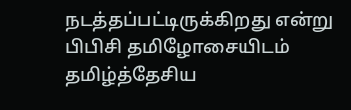நடத்தப்பட்டிருக்கிறது என்று பிபிசி தமிழோசையிடம் தமிழ்த்தேசிய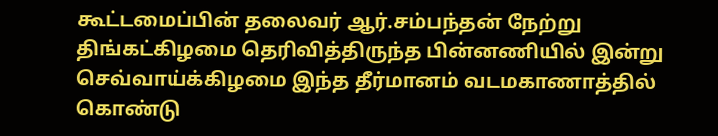கூட்டமைப்பின் தலைவர் ஆர்.சம்பந்தன் நேற்று திங்கட்கிழமை தெரிவித்திருந்த பின்னணியில் இன்று செவ்வாய்க்கிழமை இந்த தீர்மானம் வடமகாணாத்தில் கொண்டு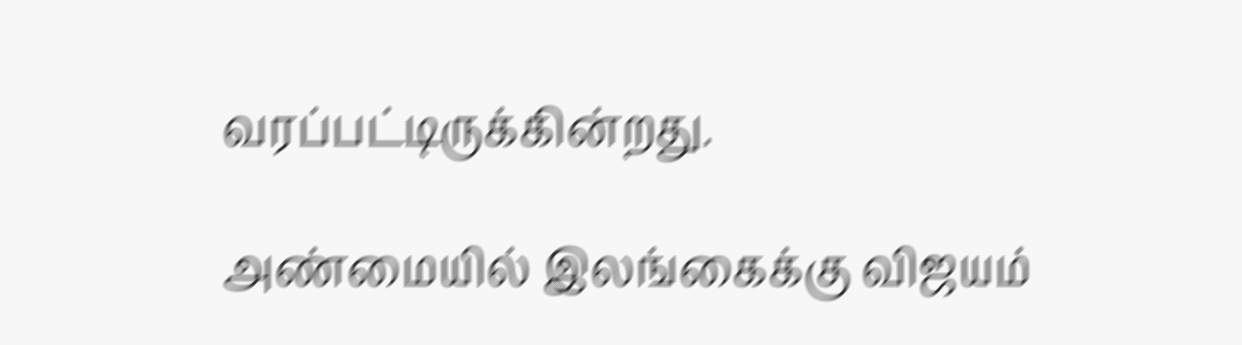வரப்பட்டிருக்கின்றது.

அண்மையில் இலங்கைக்கு விஜயம்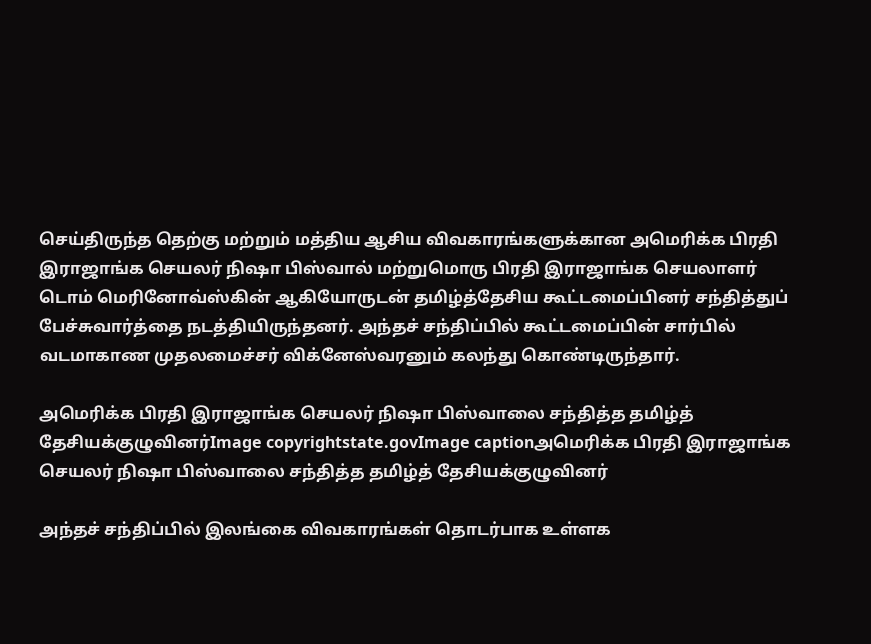செய்திருந்த தெற்கு மற்றும் மத்திய ஆசிய விவகாரங்களுக்கான அமெரிக்க பிரதி இராஜாங்க செயலர் நிஷா பிஸ்வால் மற்றுமொரு பிரதி இராஜாங்க செயலாளர் டொம் மெரினோவ்ஸ்கின் ஆகியோருடன் தமிழ்த்தேசிய கூட்டமைப்பினர் சந்தித்துப் பேச்சுவார்த்தை நடத்தியிருந்தனர். அந்தச் சந்திப்பில் கூட்டமைப்பின் சார்பில் வடமாகாண முதலமைச்சர் விக்னேஸ்வரனும் கலந்து கொண்டிருந்தார்.

அமெரிக்க பிரதி இராஜாங்க செயலர் நிஷா பிஸ்வாலை சந்தித்த தமிழ்த் தேசியக்குழுவினர்Image copyrightstate.govImage captionஅமெரிக்க பிரதி இராஜாங்க செயலர் நிஷா பிஸ்வாலை சந்தித்த தமிழ்த் தேசியக்குழுவினர்

அந்தச் சந்திப்பில் இலங்கை விவகாரங்கள் தொடர்பாக உள்ளக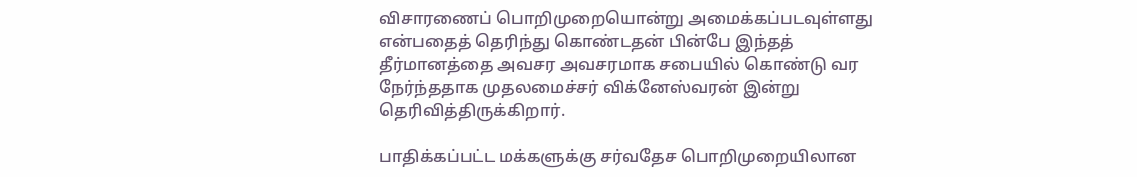விசாரணைப் பொறிமுறையொன்று அமைக்கப்படவுள்ளது என்பதைத் தெரிந்து கொண்டதன் பின்பே இந்தத் தீர்மானத்தை அவசர அவசரமாக சபையில் கொண்டு வர நேர்ந்ததாக முதலமைச்சர் விக்னேஸ்வரன் இன்று தெரிவித்திருக்கிறார்.

பாதிக்கப்பட்ட மக்களுக்கு சர்வதேச பொறிமுறையிலான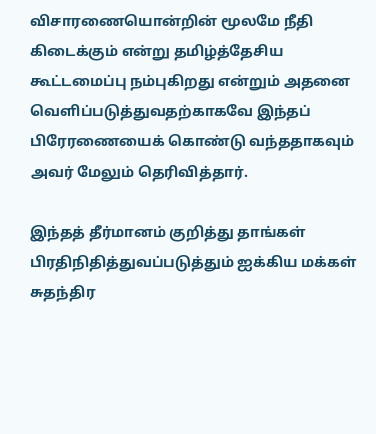விசாரணையொன்றின் மூலமே நீதி கிடைக்கும் என்று தமிழ்த்தேசிய கூட்டமைப்பு நம்புகிறது என்றும் அதனை வெளிப்படுத்துவதற்காகவே இந்தப் பிரேரணையைக் கொண்டு வந்ததாகவும் அவர் மேலும் தெரிவித்தார்.

இந்தத் தீர்மானம் குறித்து தாங்கள் பிரதிநிதித்துவப்படுத்தும் ஐக்கிய மக்கள் சுதந்திர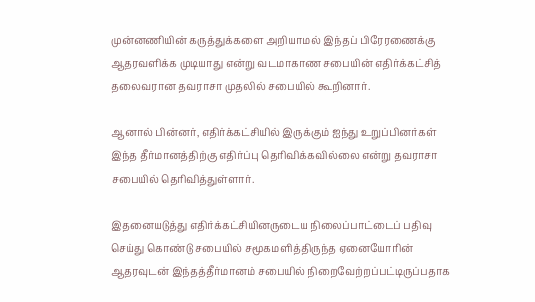முன்னணியின் கருத்துக்களை அறியாமல் இந்தப் பிரேரணைக்கு ஆதரவளிக்க முடியாது என்று வடமாகாண சபையின் எதிர்க்கட்சித் தலைவரான தவராசா முதலில் சபையில் கூறினார்.

ஆனால் பின்னர், எதிர்க்கட்சியில் இருக்கும் ஐந்து உறுப்பினர்கள் இந்த தீர்மானத்திற்கு எதிர்ப்பு தெரிவிக்கவில்லை என்று தவராசா சபையில் தெரிவித்துள்ளார்.

இதனையடுத்து எதிர்க்கட்சியினருடைய நிலைப்பாட்டைப் பதிவு செய்து கொண்டு சபையில் சமூகமளித்திருந்த ஏனையோரின் ஆதரவுடன் இந்தத்தீர்மானம் சபையில் நிறைவேற்றப்பட்டிருப்பதாக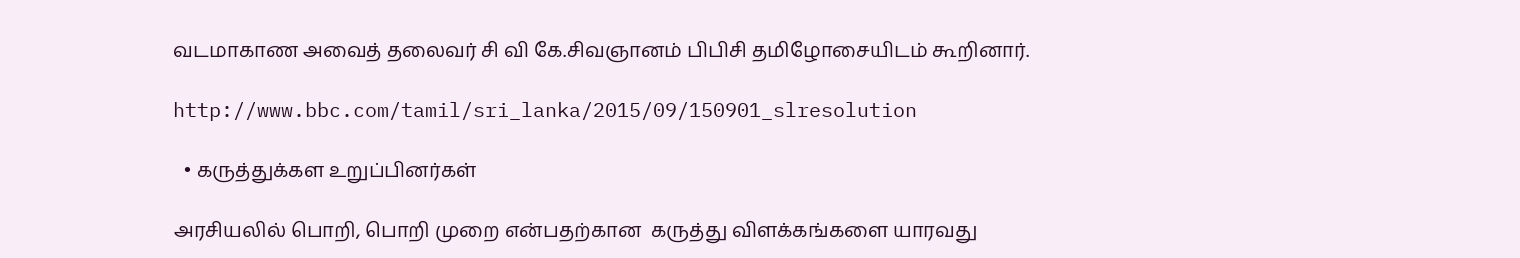வடமாகாண அவைத் தலைவர் சி வி கே.சிவஞானம் பிபிசி தமிழோசையிடம் கூறினார்.

http://www.bbc.com/tamil/sri_lanka/2015/09/150901_slresolution

  • கருத்துக்கள உறுப்பினர்கள்

அரசியலில் பொறி, பொறி முறை என்பதற்கான  கருத்து விளக்கங்களை யாரவது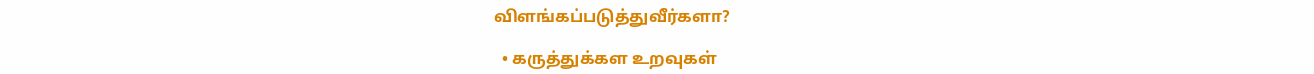விளங்கப்படுத்துவீர்களா?

  • கருத்துக்கள உறவுகள்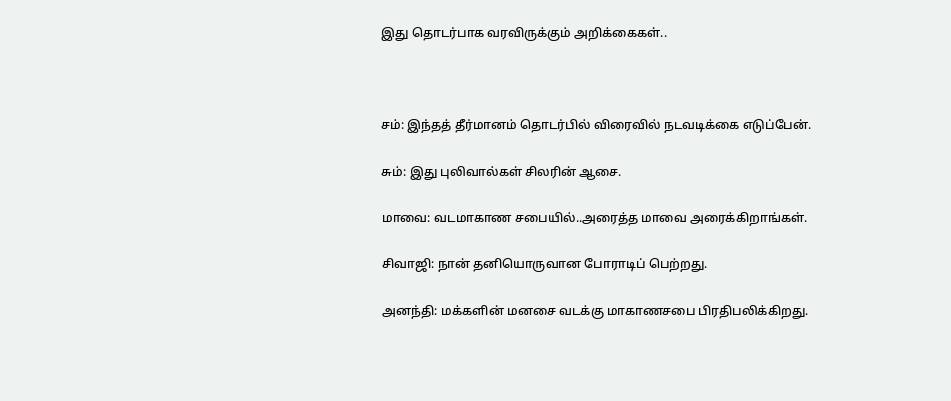இது தொடர்பாக வரவிருக்கும் அறிக்கைகள்..



சம்: இந்தத் தீர்மானம் தொடர்பில் விரைவில் நடவடிக்கை எடுப்பேன்.

சும்: இது புலிவால்கள் சிலரின் ஆசை.

மாவை: வடமாகாண சபையில்..அரைத்த மாவை அரைக்கிறாங்கள்.

சிவாஜி: நான் தனியொருவான போராடிப் பெற்றது.

அனந்தி: மக்களின் மனசை வடக்கு மாகாணசபை பிரதிபலிக்கிறது.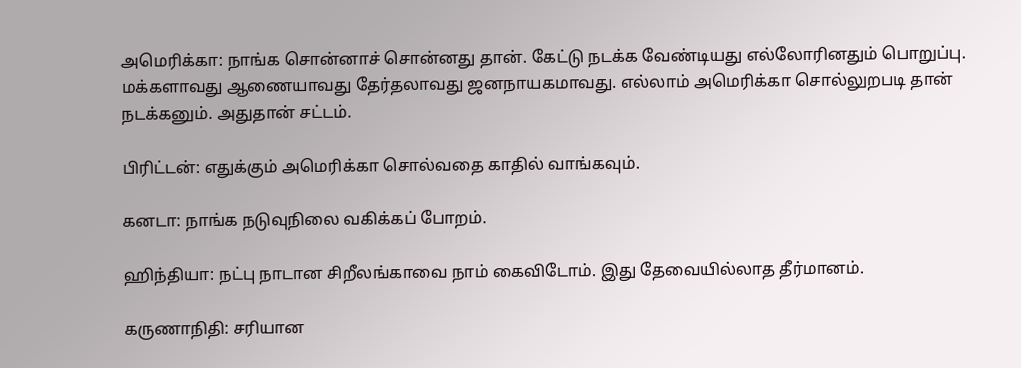அமெரிக்கா: நாங்க சொன்னாச் சொன்னது தான். கேட்டு நடக்க வேண்டியது எல்லோரினதும் பொறுப்பு. மக்களாவது ஆணையாவது தேர்தலாவது ஜனநாயகமாவது. எல்லாம் அமெரிக்கா சொல்லுறபடி தான் நடக்கனும். அதுதான் சட்டம்.

பிரிட்டன்: எதுக்கும் அமெரிக்கா சொல்வதை காதில் வாங்கவும்.

கனடா: நாங்க நடுவுநிலை வகிக்கப் போறம்.

ஹிந்தியா: நட்பு நாடான சிறீலங்காவை நாம் கைவிடோம். இது தேவையில்லாத தீர்மானம்.

கருணாநிதி: சரியான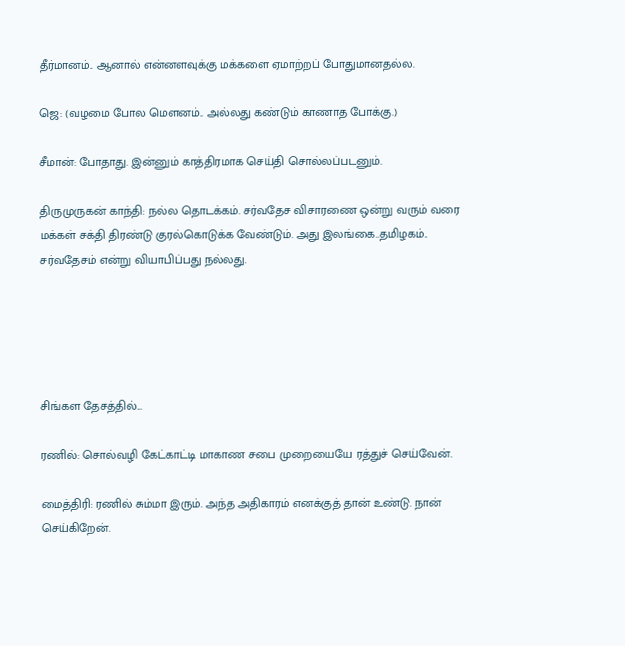தீர்மானம்.. ஆனால் என்னளவுக்கு மக்களை ஏமாற்றப் போதுமானதல்ல.

ஜெ: (வழமை போல மெளனம்.. அல்லது கண்டும் காணாத போக்கு.)

சீமான்: போதாது. இன்னும் காத்திரமாக செய்தி சொல்லப்படனும்.

திருமுருகன் காந்தி: நல்ல தொடக்கம். சர்வதேச விசாரணை ஒன்று வரும் வரை மக்கள் சக்தி திரண்டு குரல்கொடுக்க வேண்டும். அது இலங்கை..தமிழகம்.. சர்வதேசம் என்று வியாபிப்பது நல்லது.





சிங்கள தேசத்தில்...

ரணில்: சொல்வழி கேட்காட்டி மாகாண சபை முறையையே ரத்துச் செய்வேன்.

மைத்திரி: ரணில் சும்மா இரும். அந்த அதிகாரம் எனக்குத் தான் உண்டு. நான் செய்கிறேன்.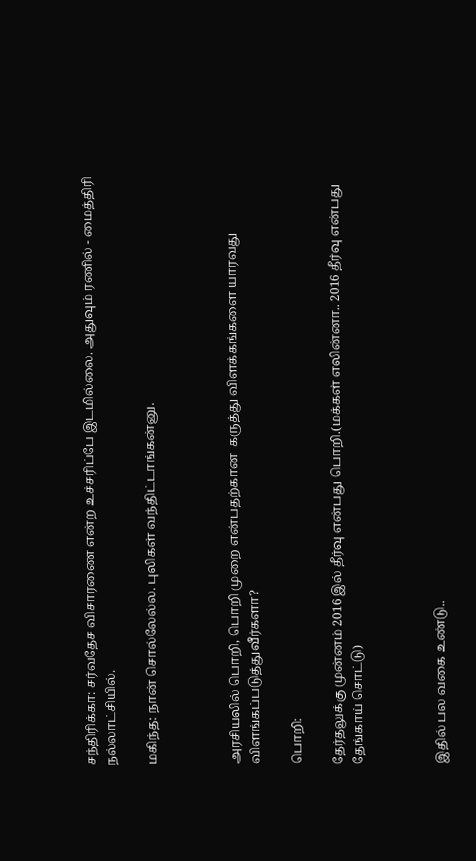சந்திரிக்கா: சர்வதேச விசாரணை என்ற உச்சரிப்பே இடமில்லை. அதுவும் ரணில் - மைத்திரி நல்லாட்சியில்.

மகிந்த: நான் சொல்லேல்ல. புலிகள் வந்திட்டாங்கன்னு.



அரசியலில் பொறி, பொறி முறை என்பதற்கான  கருத்து விளக்கங்களை யாரவது விளங்கப்படுத்துவீர்களா?

பொறி:

தேர்தலுக்கு முன்னம் 2016 இல் தீர்வு என்பது பொறி.(மக்கள் எலின்னா.. 2016 தீர்வு என்பது தேங்காய் சொட்டு)



இதில் பல வகை உண்டு..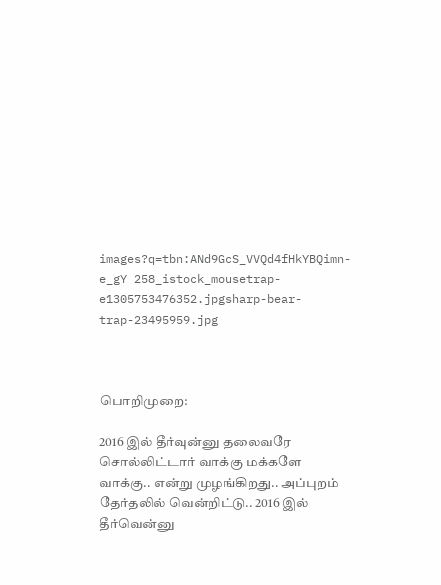images?q=tbn:ANd9GcS_VVQd4fHkYBQimn-e_gY 258_istock_mousetrap-e1305753476352.jpgsharp-bear-trap-23495959.jpg



பொறிமுறை:

2016 இல் தீர்வுன்னு தலைவரே சொல்லிட்டார் வாக்கு மக்களே வாக்கு.. என்று முழங்கிறது.. அப்புறம் தேர்தலில் வென்றிட்டு.. 2016 இல் தீர்வென்னு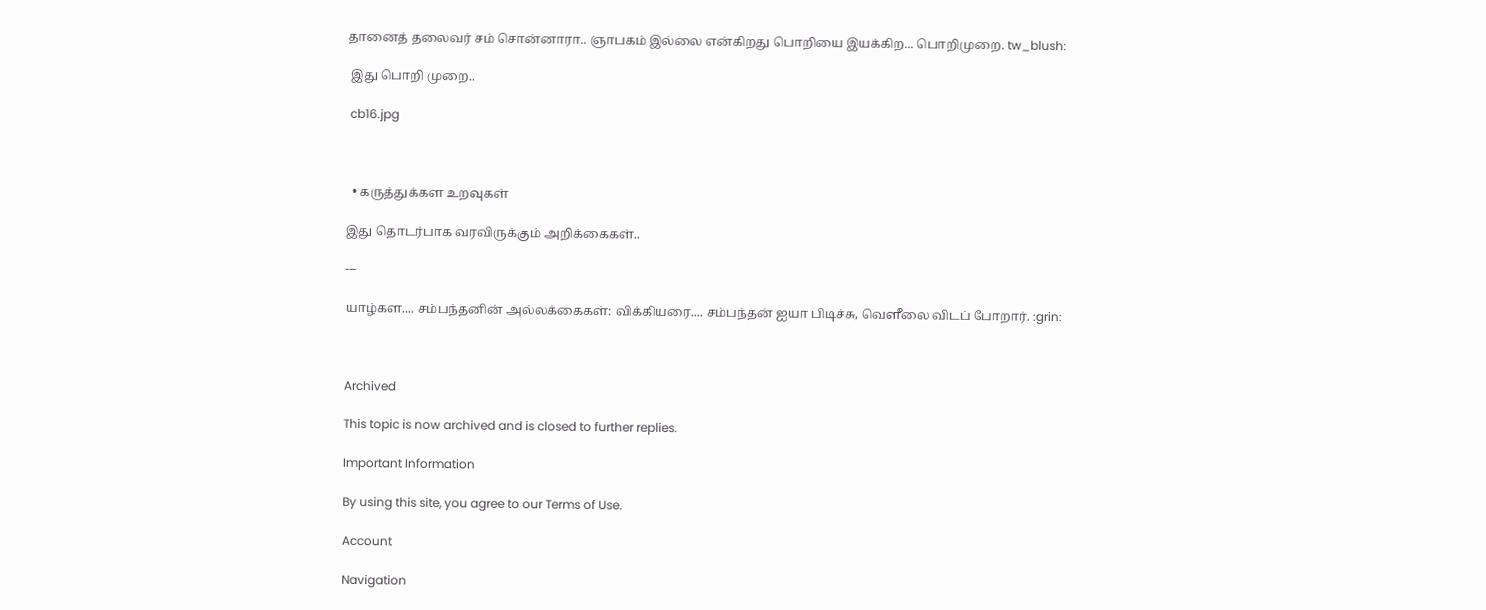தானைத் தலைவர் சம் சொன்னாரா.. ஞாபகம் இல்லை என்கிறது பொறியை இயக்கிற... பொறிமுறை. tw_blush:

 இது பொறி முறை..

 cb16.jpg



  • கருத்துக்கள உறவுகள்

இது தொடர்பாக வரவிருக்கும் அறிக்கைகள்..

---

யாழ்கள.... சம்பந்தனின் அல்லக்கைகள்: விக்கியரை.... சம்பந்தன் ஐயா பிடிச்சு, வெளீலை விடப் போறார். :grin:



Archived

This topic is now archived and is closed to further replies.

Important Information

By using this site, you agree to our Terms of Use.

Account

Navigation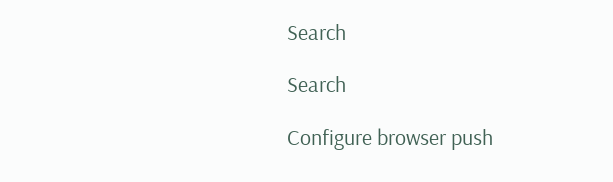Search

Search

Configure browser push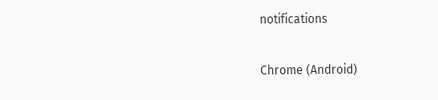notifications

Chrome (Android)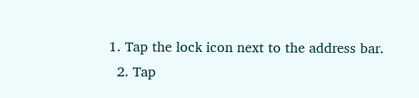1. Tap the lock icon next to the address bar.
  2. Tap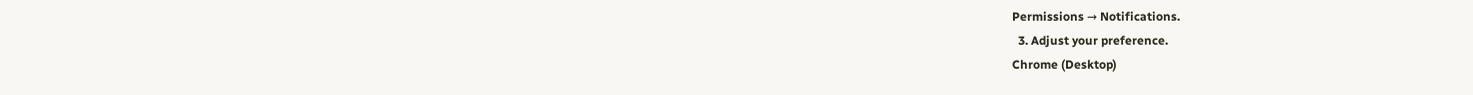Permissions → Notifications.
  3. Adjust your preference.
Chrome (Desktop)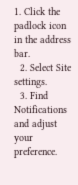1. Click the padlock icon in the address bar.
  2. Select Site settings.
  3. Find Notifications and adjust your preference.